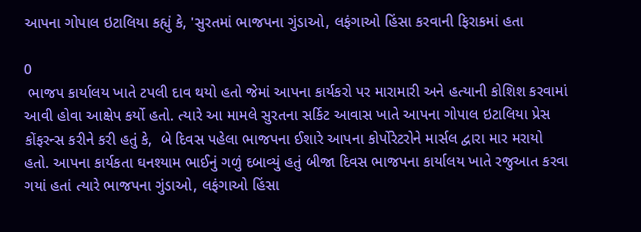આપના ગોપાલ ઇટાલિયા કહ્યું કે, 'સુરતમાં ભાજપના ગુંડાઓ, લફંગાઓ હિંસા કરવાની ફિરાકમાં હતા

0
 ભાજપ કાર્યાલય ખાતે ટપલી દાવ થયો હતો જેમાં આપના કાર્યકરો પર મારામારી અને હત્યાની કોશિશ કરવામાં આવી હોવા આક્ષેપ કર્યો હતો. ત્યારે આ મામલે સુરતના સર્કિટ આવાસ ખાતે આપના ગોપાલ ઇટાલિયા પ્રેસ કોંફરન્સ કરીને કરી હતું કે,  બે દિવસ પહેલા ભાજપના ઈશારે આપના કોર્પોરેટરોને માર્સલ દ્વારા માર મરાયો હતો. આપના કાર્યકતા ઘનશ્યામ ભાઈનું ગળું દબાવ્યું હતું બીજા દિવસ ભાજપના કાર્યાલય ખાતે રજુઆત કરવા ગયાં હતાં ત્યારે ભાજપના ગુંડાઓ, લફંગાઓ હિંસા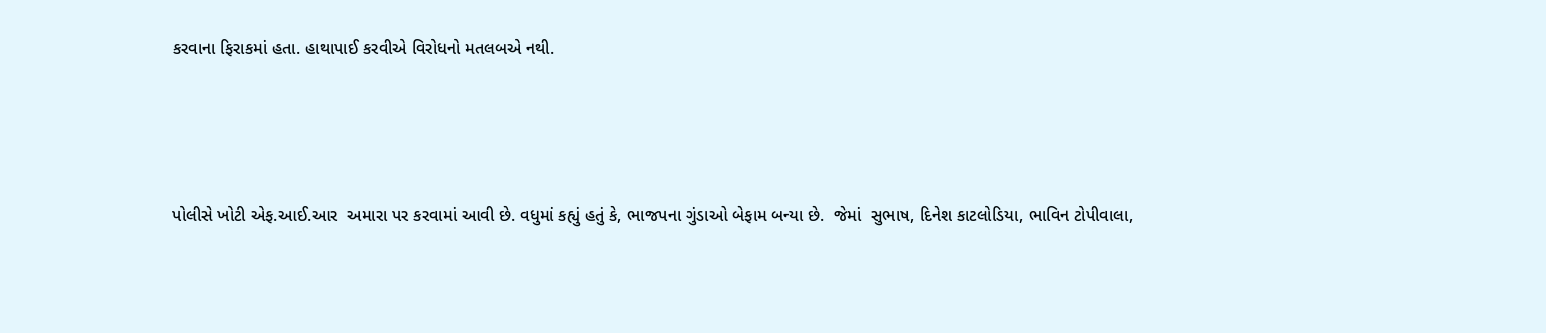કરવાના ફિરાકમાં હતા. હાથાપાઈ કરવીએ વિરોધનો મતલબએ નથી.




પોલીસે ખોટી એફ.આઈ.આર  અમારા પર કરવામાં આવી છે. વધુમાં કહ્યું હતું કે, ભાજપના ગુંડાઓ બેફામ બન્યા છે.  જેમાં  સુભાષ, દિનેશ કાટલોડિયા, ભાવિન ટોપીવાલા,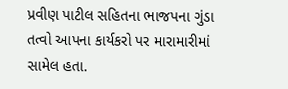પ્રવીણ પાટીલ સહિતના ભાજપના ગુંડા તત્વો આપના કાર્યકરો પર મારામારીમાં સામેલ હતા.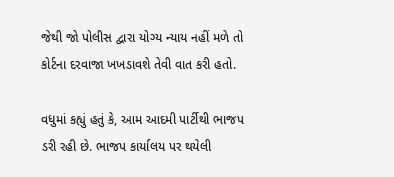જેથી જો પોલીસ દ્વારા યોગ્ય ન્યાય નહીં મળે તો કોર્ટના દરવાજા ખખડાવશે તેવી વાત કરી હતો.

વધુમાં કહ્યું હતું કે, આમ આદમી પાર્ટીથી ભાજપ ડરી રહી છે. ભાજપ કાર્યાલય પર થયેલી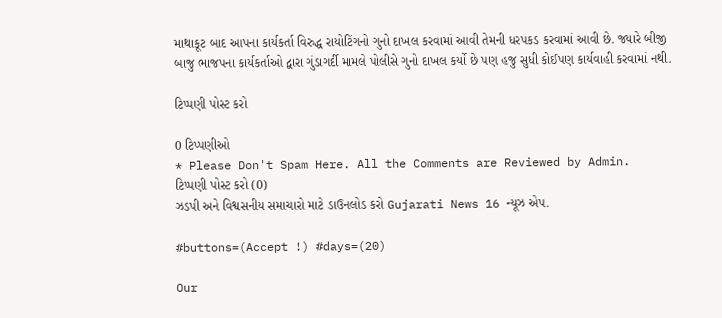માથાકૂટ બાદ આપના કાર્યકર્તા વિરુદ્ધ રાયોટિંગનો ગુનો દાખલ કરવામાં આવી તેમની ધરપકડ કરવામાં આવી છે. જ્યારે બીજી બાજુ ભાજપના કાર્યકર્તાઓ દ્વારા ગુંડાગર્દી મામલે પોલીસે ગુનો દાખલ કર્યો છે પણ હજુ સુધી કોઈપણ કાર્યવાહી કરવામાં નથી.

ટિપ્પણી પોસ્ટ કરો

0 ટિપ્પણીઓ
* Please Don't Spam Here. All the Comments are Reviewed by Admin.
ટિપ્પણી પોસ્ટ કરો (0)
ઝડપી અને વિશ્વસનીય સમાચારો માટે ડાઉનલોડ કરો Gujarati News 16 ન્યૂઝ એપ.

#buttons=(Accept !) #days=(20)

Our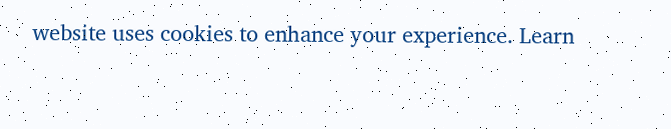website uses cookies to enhance your experience. Learn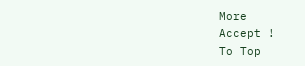More
Accept !
To Top